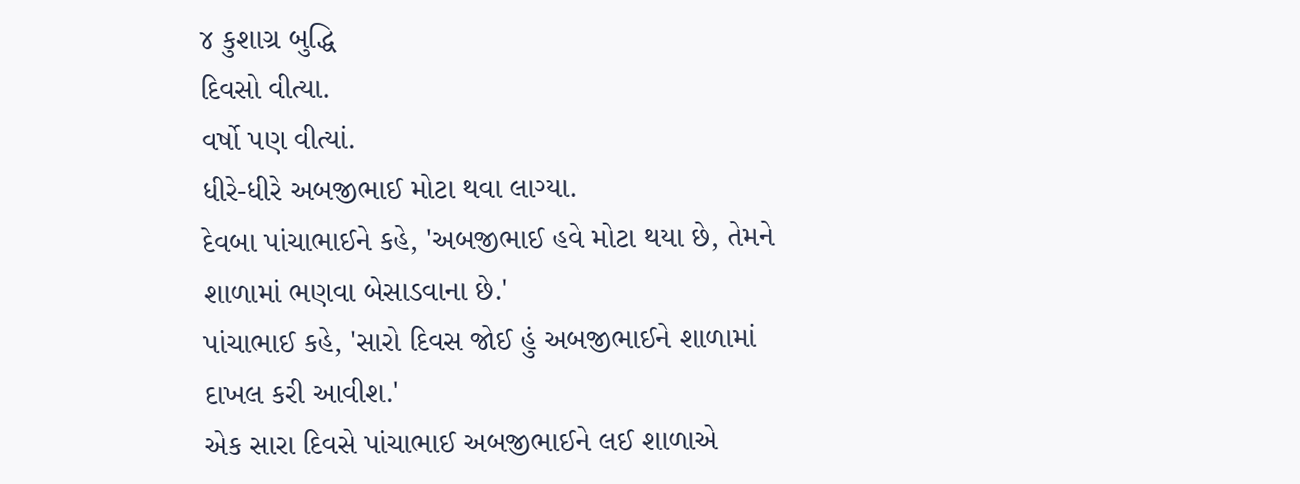૪ કુશાગ્ર બુદ્ધિ
દિવસો વીત્યા.
વર્ષો પણ વીત્યાં.
ધીરે-ધીરે અબજીભાઈ મોટા થવા લાગ્યા.
દેવબા પાંચાભાઈને કહે, 'અબજીભાઈ હવે મોટા થયા છે, તેમને શાળામાં ભણવા બેસાડવાના છે.'
પાંચાભાઈ કહે, 'સારો દિવસ જોઈ હું અબજીભાઈને શાળામાં દાખલ કરી આવીશ.'
એક સારા દિવસે પાંચાભાઈ અબજીભાઈને લઈ શાળાએ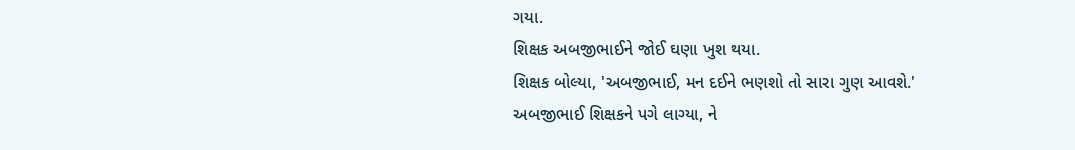ગયા.
શિક્ષક અબજીભાઈને જોઈ ઘણા ખુશ થયા.
શિક્ષક બોલ્યા, 'અબજીભાઈ, મન દઈને ભણશો તો સારા ગુણ આવશે.'
અબજીભાઈ શિક્ષકને પગે લાગ્યા, ને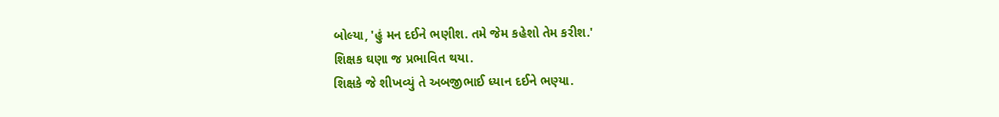બોલ્યા, 'હું મન દઈને ભણીશ. તમે જેમ કહેશો તેમ કરીશ.'
શિક્ષક ઘણા જ પ્રભાવિત થયા.
શિક્ષકે જે શીખવ્યું તે અબજીભાઈ ધ્યાન દઈને ભણ્યા.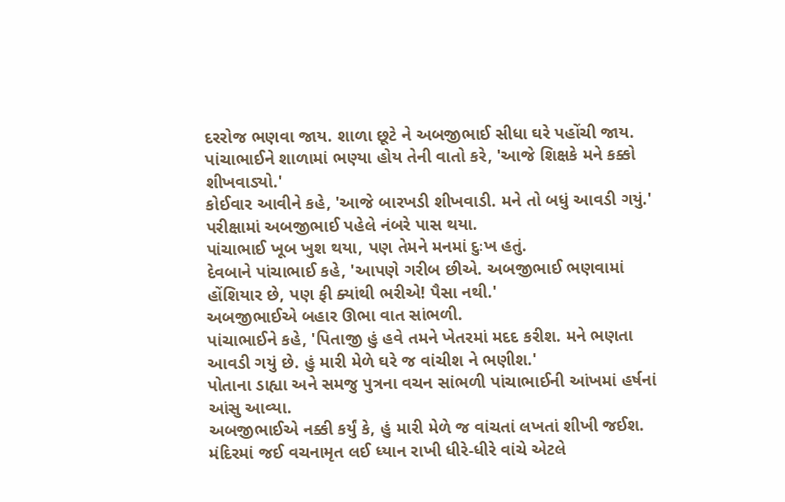દરરોજ ભણવા જાય. શાળા છૂટે ને અબજીભાઈ સીધા ઘરે પહોંચી જાય.
પાંચાભાઈને શાળામાં ભણ્યા હોય તેની વાતો કરે, 'આજે શિક્ષકે મને કક્કો શીખવાડ્યો.'
કોઈવાર આવીને કહે, 'આજે બારખડી શીખવાડી. મને તો બધું આવડી ગયું.'
પરીક્ષામાં અબજીભાઈ પહેલે નંબરે પાસ થયા.
પાંચાભાઈ ખૂબ ખુશ થયા, પણ તેમને મનમાં દુઃખ હતું.
દેવબાને પાંચાભાઈ કહે, 'આપણે ગરીબ છીએ. અબજીભાઈ ભણવામાં હોંશિયાર છે, પણ ફી ક્યાંથી ભરીએ! પૈસા નથી.'
અબજીભાઈએ બહાર ઊભા વાત સાંભળી.
પાંચાભાઈને કહે, 'પિતાજી હું હવે તમને ખેતરમાં મદદ કરીશ. મને ભણતા આવડી ગયું છે. હું મારી મેળે ઘરે જ વાંચીશ ને ભણીશ.'
પોતાના ડાહ્યા અને સમજુ પુત્રના વચન સાંભળી પાંચાભાઈની આંખમાં હર્ષનાં આંસુ આવ્યા.
અબજીભાઈએ નક્કી કર્યું કે, હું મારી મેળે જ વાંચતાં લખતાં શીખી જઈશ.
મંદિરમાં જઈ વચનામૃત લઈ ધ્યાન રાખી ધીરે-ધીરે વાંચે એટલે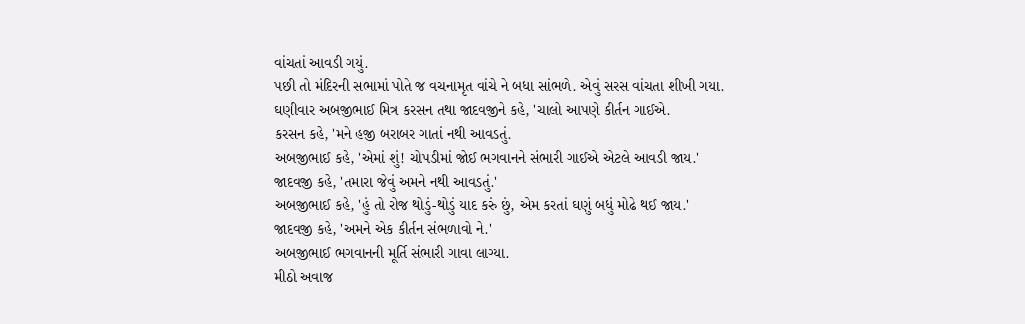વાંચતાં આવડી ગયું.
પછી તો મંદિરની સભામાં પોતે જ વચનામૃત વાંચે ને બધા સાંભળે. એવું સરસ વાંચતા શીખી ગયા.
ઘણીવાર અબજીભાઈ મિત્ર કરસન તથા જાદવજીને કહે, 'ચાલો આપણે કીર્તન ગાઈએ.
કરસન કહે, 'મને હજી બરાબર ગાતાં નથી આવડતું.
અબજીભાઈ કહે, 'એમાં શું! ચોપડીમાં જોઈ ભગવાનને સંભારી ગાઈએ એટલે આવડી જાય.'
જાદવજી કહે, 'તમારા જેવું અમને નથી આવડતું.'
અબજીભાઈ કહે, 'હું તો રોજ થોડું-થોડું યાદ કરું છું, એમ કરતાં ઘણું બધું મોઢે થઈ જાય.'
જાદવજી કહે, 'અમને એક કીર્તન સંભળાવો ને.'
અબજીભાઈ ભગવાનની મૂર્તિ સંભારી ગાવા લાગ્યા.
મીઠો અવાજ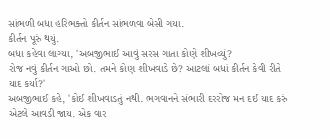સાંભળી બધા હરિભક્તો કીર્તન સાંભળવા બેસી ગયા.
કીર્તન પૂરું થયું.
બધા કહેવા લાગ્યા, 'અબજીભાઈ આવું સરસ ગાતા કોણે શીખવ્યું?
રોજ નવું કીર્તન ગાઓ છો. તમને કોણ શીખવાડે છે? આટલાં બધાં કીર્તન કેવી રીતે યાદ કર્યા?'
અબજીભાઈ કહે, 'કોઈ શીખવાડતું નથી. ભગવાનને સંભારી દરરોજ મન દઈ યાદ કરું એટલે આવડી જાય. એક વાર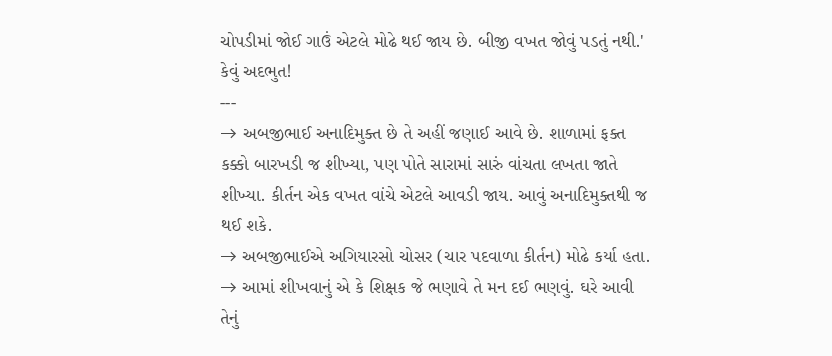ચોપડીમાં જોઈ ગાઉં એટલે મોઢે થઈ જાય છે. બીજી વખત જોવું પડતું નથી.'
કેવું અદભુત!
---
→ અબજીભાઈ અનાદિમુક્ત છે તે અહીં જણાઈ આવે છે. શાળામાં ફક્ત કક્કો બારખડી જ શીખ્યા, પણ પોતે સારામાં સારું વાંચતા લખતા જાતે શીખ્યા. કીર્તન એક વખત વાંચે એટલે આવડી જાય. આવું અનાદિમુક્તથી જ થઈ શકે.
→ અબજીભાઈએ અગિયારસો ચોસર (ચાર પદવાળા કીર્તન) મોઢે કર્યા હતા.
→ આમાં શીખવાનું એ કે શિક્ષક જે ભણાવે તે મન દઈ ભણવું. ઘરે આવી તેનું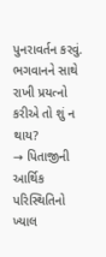પુનરાવર્તન કરવું. ભગવાનને સાથે રાખી પ્રયત્નો કરીએ તો શું ન થાય?
→ પિતાજીની આર્થિક પરિસ્થિતિનો ખ્યાલ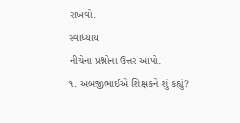રાખવો.
સ્વાધ્યાય
નીચેના પ્રશ્નોના ઉત્તર આપો.
૧. અબજીભાઈએ શિક્ષકને શું કહ્યું?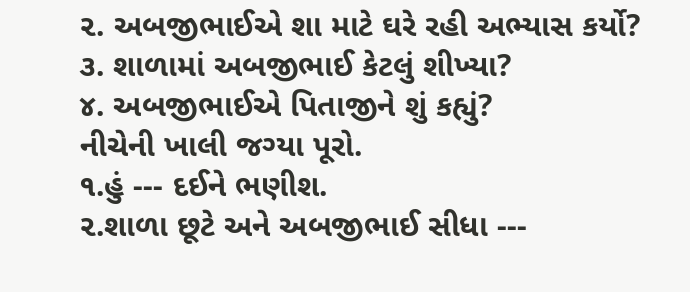૨. અબજીભાઈએ શા માટે ઘરે રહી અભ્યાસ કર્યો?
૩. શાળામાં અબજીભાઈ કેટલું શીખ્યા?
૪. અબજીભાઈએ પિતાજીને શું કહ્યું?
નીચેની ખાલી જગ્યા પૂરો.
૧.હું --- દઈને ભણીશ.
૨.શાળા છૂટે અને અબજીભાઈ સીધા ---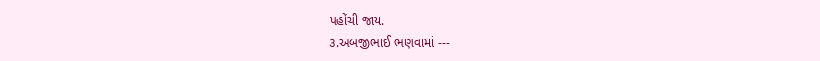પહોંચી જાય.
૩.અબજીભાઈ ભણવામાં ---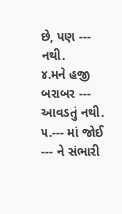છે, પણ --- નથી.
૪.મને હજી બરાબર --- આવડતું નથી.
૫.--- માં જોઈ --- ને સંભારી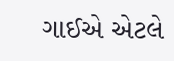ગાઈએ એટલે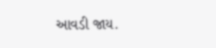આવડી જાય.